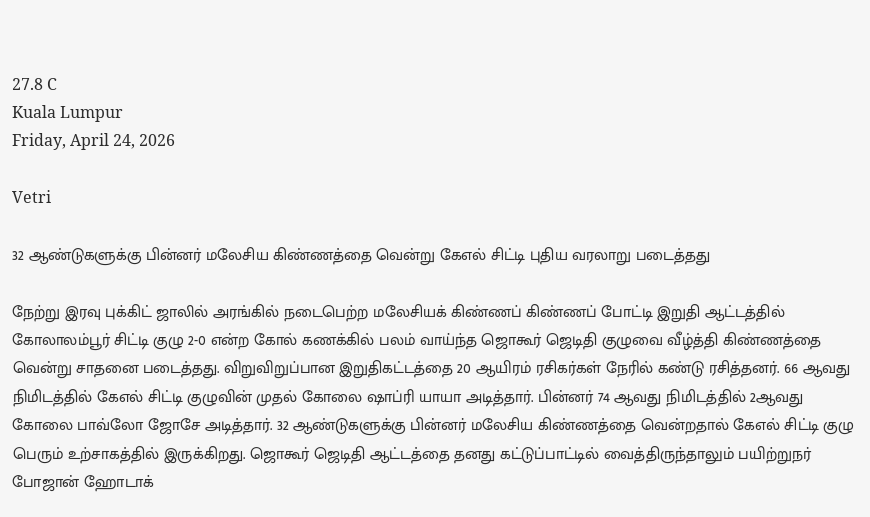27.8 C
Kuala Lumpur
Friday, April 24, 2026

Vetri

32 ஆண்டுகளுக்கு பின்னர் மலேசிய கிண்ணத்தை வென்று கேஎல் சிட்டி புதிய வரலாறு படைத்தது

நேற்று இரவு புக்கிட் ஜாலில் அரங்கில் நடைபெற்ற மலேசியக் கிண்ணப் கிண்ணப் போட்டி இறுதி ஆட்டத்தில் கோலாலம்பூர் சிட்டி குழு 2-0 என்ற கோல் கணக்கில் பலம் வாய்ந்த ஜொகூர் ஜெடிதி குழுவை வீழ்த்தி கிண்ணத்தை வென்று சாதனை படைத்தது. விறுவிறுப்பான இறுதிகட்டத்தை 20 ஆயிரம் ரசிகர்கள் நேரில் கண்டு ரசித்தனர். 66 ஆவது நிமிடத்தில் கேஎல் சிட்டி குழுவின் முதல் கோலை ஷாப்ரி யாயா அடித்தார். பின்னர் 74 ஆவது நிமிடத்தில் 2ஆவது கோலை பாவ்லோ ஜோசே அடித்தார். 32 ஆண்டுகளுக்கு பின்னர் மலேசிய கிண்ணத்தை வென்றதால் கேஎல் சிட்டி குழு பெரும் உற்சாகத்தில் இருக்கிறது. ஜொகூர் ஜெடிதி ஆட்டத்தை தனது கட்டுப்பாட்டில் வைத்திருந்தாலும் பயிற்றுநர் போஜான் ஹோடாக்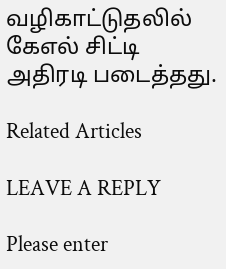வழிகாட்டுதலில் கேஎல் சிட்டி அதிரடி படைத்தது.

Related Articles

LEAVE A REPLY

Please enter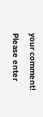your comment!
Please enter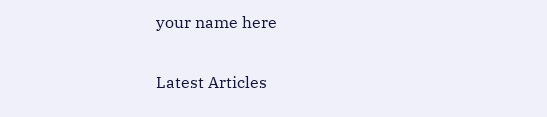your name here

Latest Articles